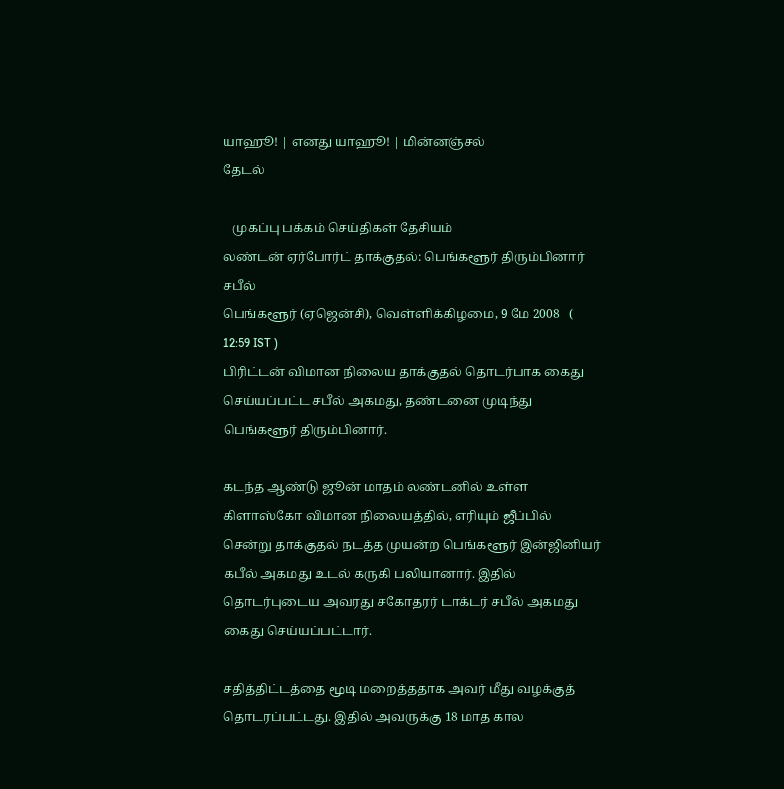யாஹூ! | எனது யாஹூ! | மின்னஞ்சல்
தேடல்

   முகப்பு பக்கம் செய்திகள் தேசியம்
லண்டன் ஏர்போர்ட் தாக்குதல்: பெங்களூர் திரும்பினார் சபீல்
பெங்களூர் (ஏஜென்சி), வெள்ளிக்கிழமை, 9 மே 2008   ( 12:59 IST )
பிரிட்டன் விமான நிலைய தாக்குதல் தொடர்பாக கைது செய்யப்பட்ட சபீல் அகமது, தண்டனை முடிந்து பெங்களூர் திரும்பினார்.

கடந்த ஆண்டு ஜூன் மாதம் லண்டனில் உள்ள கிளாஸ்கோ விமான நிலையத்தில், எரியும் ஜீப்பில் சென்று தாக்குதல் நடத்த முயன்ற பெங்களூர் இன்ஜினியர் கபீல் அகமது உடல் கருகி பலியானார். இதில் தொடர்புடைய அவரது சகோதரர் டாக்டர் சபீல் அகமது கைது செய்யப்பட்டார்.

சதித்திட்டத்தை மூடி மறைத்ததாக அவர் மீது வழக்குத் தொடரப்பட்டது. இதில் அவருக்கு 18 மாத கால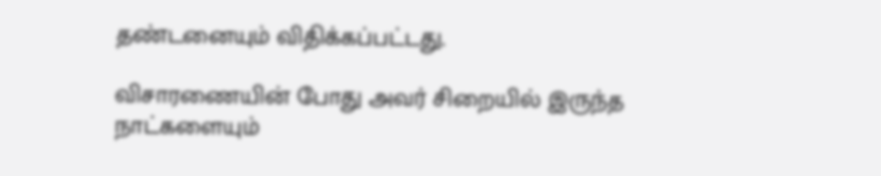தண்டனையும் விதிக்கப்பட்டது.

விசாரணையின் போது அவர் சிறையில் இருந்த நாட்களையும்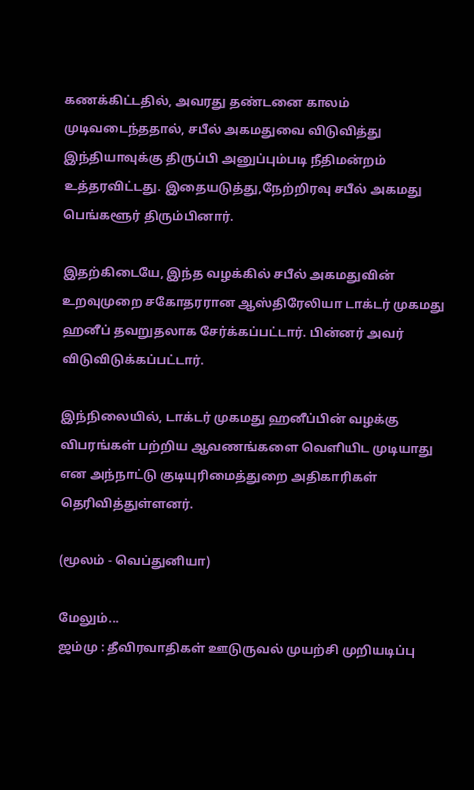கணக்கிட்டதில், அவரது தண்டனை காலம் முடிவடைந்ததால், சபீல் அகமதுவை விடுவித்து இந்தியாவுக்கு திருப்பி அனுப்பும்படி நீதிமன்றம் உத்தரவிட்டது. இதையடுத்து,நேற்றிரவு சபீல் அகமது பெங்களூர் திரும்பினார்.

இதற்கிடையே, இந்த வழக்கில் சபீல் அகமதுவின் உறவுமுறை சகோதரரான ஆஸ்திரேலியா டாக்டர் முகமது ஹனீப் தவறுதலாக சேர்க்கப்பட்டார். பின்னர் அவர் விடுவிடுக்கப்பட்டார்.

இந்நிலையில், டாக்டர் முகமது ஹனீப்பின் வழக்கு விபரங்கள் பற்றிய ஆவணங்களை வெளியிட முடியாது என அந்நாட்டு குடியுரிமைத்துறை அதிகாரிகள் தெரிவித்துள்ளனர்.

(மூலம் - வெப்துனியா)

மேலும்...
ஜம்மு : தீவிரவாதிகள் ஊடுருவல் முயற்சி முறியடிப்பு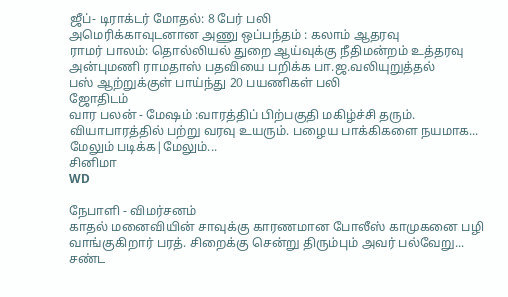ஜீப்- டிராக்டர் மோதல்: 8 பேர் பலி
அமெரிக்காவுடனான அணு ஒப்பந்தம் : கலாம் ஆதரவு
ராமர் பாலம்: தொல்லியல் துறை ஆய்வுக்கு நீதிமன்றம் உத்தரவு
அன்புமணி ராமதாஸ் பதவியை பறிக்க பா.ஜ.வலியுறுத்தல்
பஸ் ஆற்றுக்குள் பாய்ந்து 20 பயணிகள் பலி
ஜோதிடம்
வார பலன் - மேஷம் :வாரத்திப் பிற்பகுதி மகிழ்ச்சி தரும். வியாபாரத்தில் பற்று வரவு உயரும். பழைய பாக்கிகளை நயமாக...
மேலும் படிக்க|மேலும்...
சினிமா
WD

நேபாளி - விமர்சனம்
காதல் மனைவியின் சாவுக்கு காரணமான போலீஸ் காமுகனை பழி வாங்குகிறார் பரத். சிறைக்கு சென்று திரும்பும் அவர் பல்வேறு...
சண்ட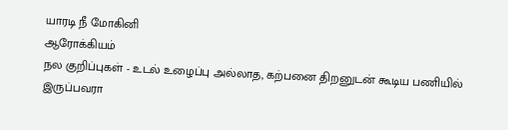யாரடி ‌நீ மோ‌கி‌னி
ஆரோக்கியம்
நல குறிப்புகள் - உடல் உழைப்பு அல்லாத, கற்பனை திறனுடன் கூடிய பணியில் இருப்பவரா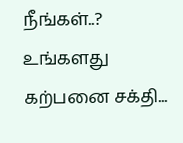நீங்கள்..? உங்களது கற்பனை சக்தி...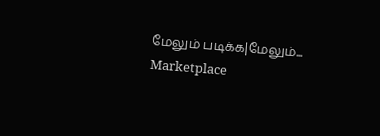மேலும் படிக்க|மேலும்...
Marketplace